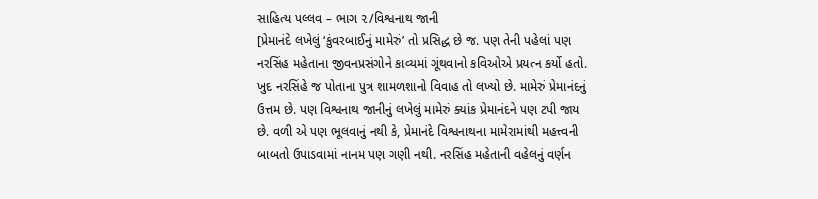સાહિત્ય પલ્લવ – ભાગ ૨/વિશ્વનાથ જાની
[પ્રેમાનંદે લખેલું ‘કુંવરબાઈનું મામેરું’ તો પ્રસિદ્ધ છે જ. પણ તેની પહેલાં પણ નરસિંહ મહેતાના જીવનપ્રસંગોને કાવ્યમાં ગૂંથવાનો કવિઓએ પ્રયત્ન કર્યો હતો. ખુદ નરસિંહે જ પોતાના પુત્ર શામળશાનો વિવાહ તો લખ્યો છે. મામેરું પ્રેમાનંદનું ઉત્તમ છે. પણ વિશ્વનાથ જાનીનું લખેલું મામેરું ક્યાંક પ્રેમાનંદને પણ ટપી જાય છે. વળી એ પણ ભૂલવાનું નથી કે, પ્રેમાનંદે વિશ્વનાથના મામેરામાંથી મહત્ત્વની બાબતો ઉપાડવામાં નાનમ પણ ગણી નથી. નરસિંહ મહેતાની વહેલનું વર્ણન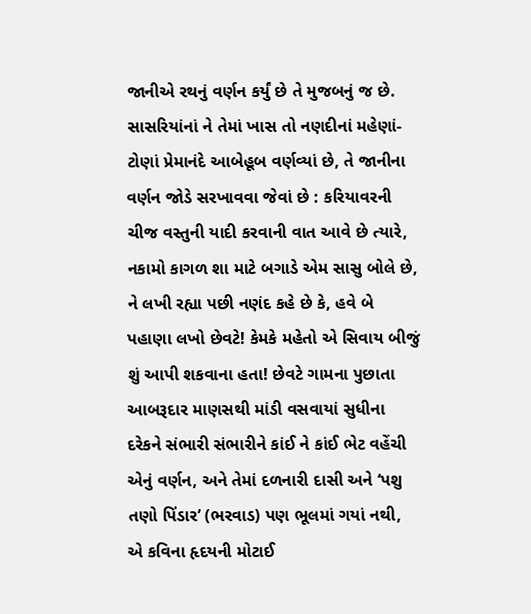જાનીએ રથનું વર્ણન કર્યું છે તે મુજબનું જ છે. સાસરિયાંનાં ને તેમાં ખાસ તો નણદીનાં મહેણાં-ટોણાં પ્રેમાનંદે આબેહૂબ વર્ણવ્યાં છે, તે જાનીના વર્ણન જોડે સરખાવવા જેવાં છે : કરિયાવરની ચીજ વસ્તુની યાદી કરવાની વાત આવે છે ત્યારે, નકામો કાગળ શા માટે બગાડે એમ સાસુ બોલે છે, ને લખી રહ્યા પછી નણંદ કહે છે કે, હવે બે પહાણા લખો છેવટે! કેમકે મહેતો એ સિવાય બીજું શું આપી શકવાના હતા! છેવટે ગામના પુછાતા આબરૂદાર માણસથી માંડી વસવાયાં સુધીના દરેકને સંભારી સંભારીને કાંઈ ને કાંઈ ભેટ વહેંચી એનું વર્ણન, અને તેમાં દળનારી દાસી અને ‘પશુ તણો પિંડાર’ (ભરવાડ) પણ ભૂલમાં ગયાં નથી, એ કવિના હૃદયની મોટાઈ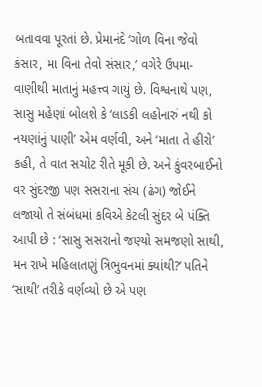બતાવવા પૂરતાં છે. પ્રેમાનંદે ‘ગોળ વિના જેવો કંસાર, મા વિના તેવો સંસાર,’ વગેરે ઉપમા-વાણીથી માતાનું મહત્ત્વ ગાયું છે. વિશ્વનાથે પણ, સાસુ મહેણાં બોલશે કે ‘લાડકી લહોનારું નથી કો નયણાંનું પાણી’ એમ વર્ણવી, અને ‘માતા તે હીરો’ કહી, તે વાત સચોટ રીતે મૂકી છે. અને કુંવરબાઈનો વર સુંદરજી પણ સસરાના સંચ (ઢંગ) જોઈને લજાયો તે સંબંધમાં કવિએ કેટલી સુંદર બે પંક્તિ આપી છે : ‘સાસુ સસરાનો જણ્યો સમજણો સાથી, મન રાખે મહિલાતણું ત્રિભુવનમાં ક્યાંથી?’ પતિને ‘સાથી’ તરીકે વર્ણવ્યો છે એ પણ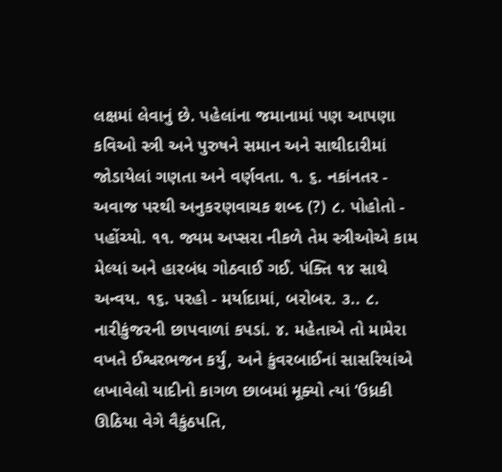લક્ષમાં લેવાનું છે. પહેલાંના જમાનામાં પણ આપણા કવિઓ સ્ત્રી અને પુરુષને સમાન અને સાથીદારીમાં જોડાયેલાં ગણતા અને વર્ણવતા. ૧. ૬. નકાંનતર - અવાજ પરથી અનુકરણવાચક શબ્દ (?) ૮. પોહોતો - પહોંચ્યો. ૧૧. જ્યમ અપ્સરા નીકળે તેમ સ્ત્રીઓએ કામ મેલ્યાં અને હારબંધ ગોઠવાઈ ગઈ. પંક્તિ ૧૪ સાથે અન્વય. ૧૬. પરહો - મર્યાદામાં, બરોબર. ૩.. ૮. નારીકુંજરની છાપવાળાં કપડાં. ૪. મહેતાએ તો મામેરા વખતે ઈશ્વરભજન કર્યું, અને કુંવરબાઈનાં સાસરિયાંએ લખાવેલો યાદીનો કાગળ છાબમાં મૂક્યો ત્યાં ‘ઉધ્રકી ઊઠિયા વેગે વૈકુંઠપતિ,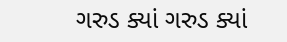ગરુડ ક્યાં ગરુડ ક્યાં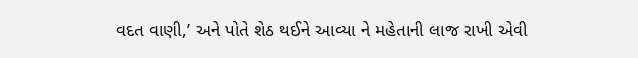વદત વાણી,’ અને પોતે શેઠ થઈને આવ્યા ને મહેતાની લાજ રાખી એવી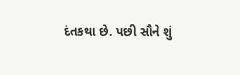દંતકથા છે. પછી સૌને શું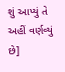શું આપ્યું તે અહીં વર્ણવ્યું છે]